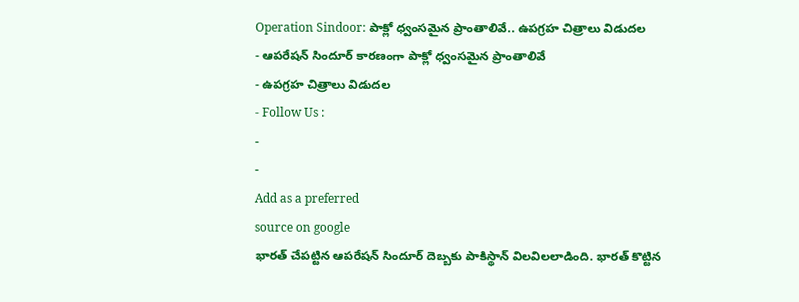Operation Sindoor: పాక్లో ధ్వంసమైన ప్రాంతాలివే.. ఉపగ్రహ చిత్రాలు విడుదల
- ఆపరేషన్ సిందూర్ కారణంగా పాక్లో ధ్వంసమైన ప్రాంతాలివే
- ఉపగ్రహ చిత్రాలు విడుదల
- Follow Us :
-
-
Add as a preferred
source on google
భారత్ చేపట్టిన ఆపరేషన్ సిందూర్ దెబ్బకు పాకిస్థాన్ విలవిలలాడింది. భారత్ కొట్టిన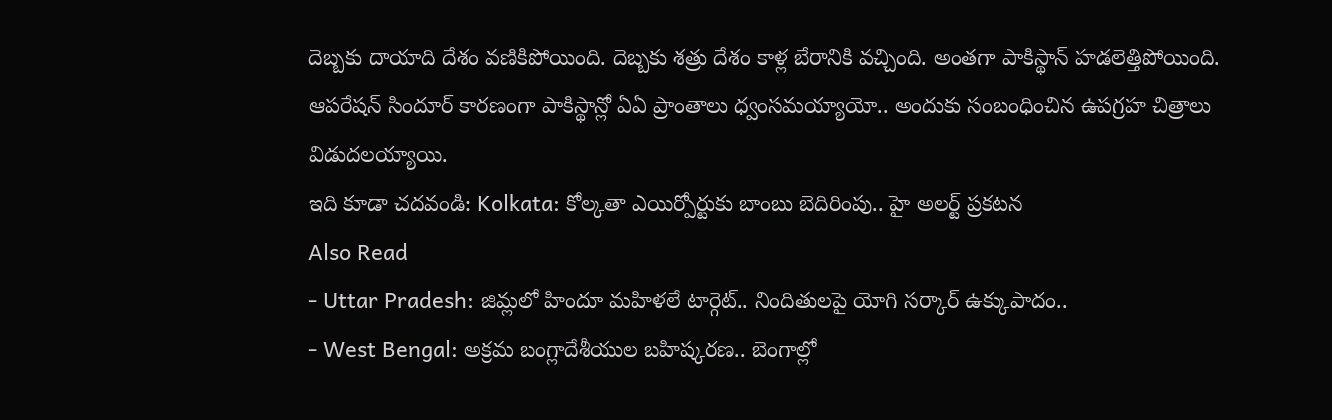దెబ్బకు దాయాది దేశం వణికిపోయింది. దెబ్బకు శత్రు దేశం కాళ్ల బేరానికి వచ్చింది. అంతగా పాకిస్థాన్ హడలెత్తిపోయింది. ఆపరేషన్ సిందూర్ కారణంగా పాకిస్థాన్లో ఏఏ ప్రాంతాలు ధ్వంసమయ్యాయో.. అందుకు సంబంధించిన ఉపగ్రహ చిత్రాలు విడుదలయ్యాయి.
ఇది కూడా చదవండి: Kolkata: కోల్కతా ఎయిర్పోర్టుకు బాంబు బెదిరింపు.. హై అలర్ట్ ప్రకటన
Also Read
- Uttar Pradesh: జిమ్లలో హిందూ మహిళలే టార్గెట్.. నిందితులపై యోగి సర్కార్ ఉక్కుపాదం..
- West Bengal: అక్రమ బంగ్లాదేశీయుల బహిష్కరణ.. బెంగాల్లో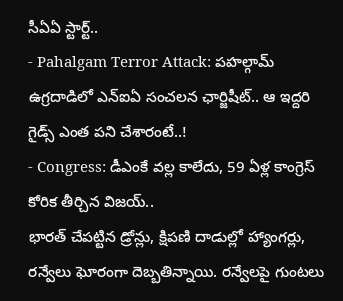సీఏఏ స్టార్ట్..
- Pahalgam Terror Attack: పహల్గామ్ ఉగ్రదాడిలో ఎన్ఐఏ సంచలన ఛార్జిషీట్.. ఆ ఇద్దరి గైడ్స్ ఎంత పని చేశారంటే..!
- Congress: డీఎంకే వల్ల కాలేదు, 59 ఏళ్ల కాంగ్రెస్ కోరిక తీర్చిన విజయ్..
భారత్ చేపట్టిన డ్రోన్లు, క్షిపణి దాడుల్లో హ్యాంగర్లు, రన్వేలు ఘోరంగా దెబ్బతిన్నాయి. రన్వేలపై గుంటలు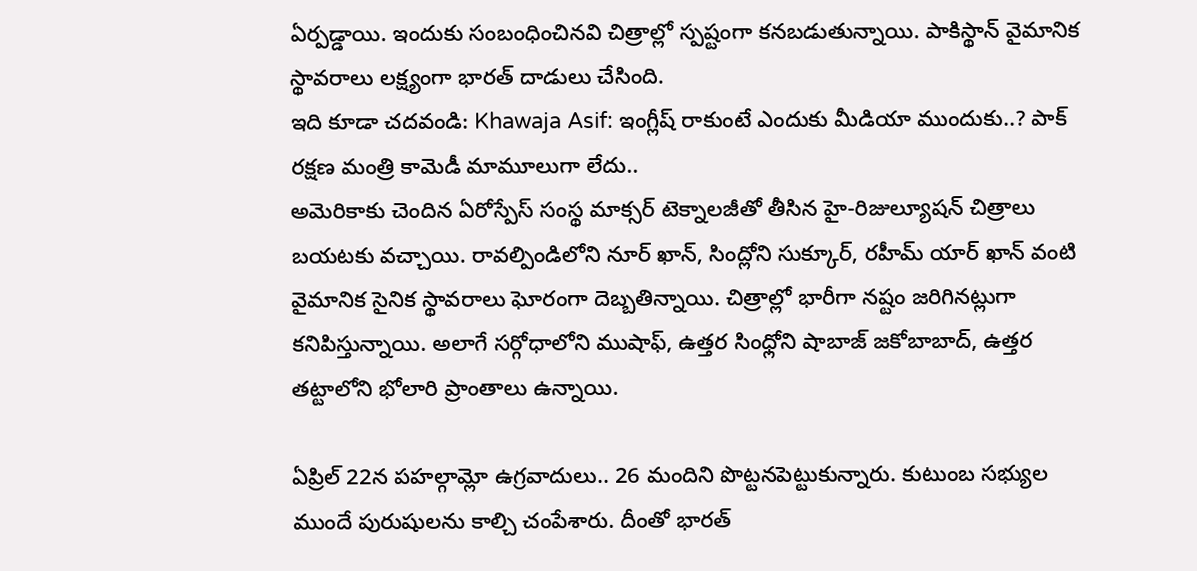ఏర్పడ్డాయి. ఇందుకు సంబంధించినవి చిత్రాల్లో స్పష్టంగా కనబడుతున్నాయి. పాకిస్థాన్ వైమానిక స్థావరాలు లక్ష్యంగా భారత్ దాడులు చేసింది.
ఇది కూడా చదవండి: Khawaja Asif: ఇంగ్లీష్ రాకుంటే ఎందుకు మీడియా ముందుకు..? పాక్ రక్షణ మంత్రి కామెడీ మామూలుగా లేదు..
అమెరికాకు చెందిన ఏరోస్పేస్ సంస్థ మాక్సర్ టెక్నాలజీతో తీసిన హై-రిజుల్యూషన్ చిత్రాలు బయటకు వచ్చాయి. రావల్పిండిలోని నూర్ ఖాన్, సింద్లోని సుక్కూర్, రహీమ్ యార్ ఖాన్ వంటి వైమానిక సైనిక స్థావరాలు ఘోరంగా దెబ్బతిన్నాయి. చిత్రాల్లో భారీగా నష్టం జరిగినట్లుగా కనిపిస్తున్నాయి. అలాగే సర్గోధాలోని ముషాఫ్, ఉత్తర సింధ్లోని షాబాజ్ జకోబాబాద్, ఉత్తర తట్టాలోని భోలారి ప్రాంతాలు ఉన్నాయి.

ఏప్రిల్ 22న పహల్గామ్లో ఉగ్రవాదులు.. 26 మందిని పొట్టనపెట్టుకున్నారు. కుటుంబ సభ్యుల ముందే పురుషులను కాల్చి చంపేశారు. దీంతో భారత్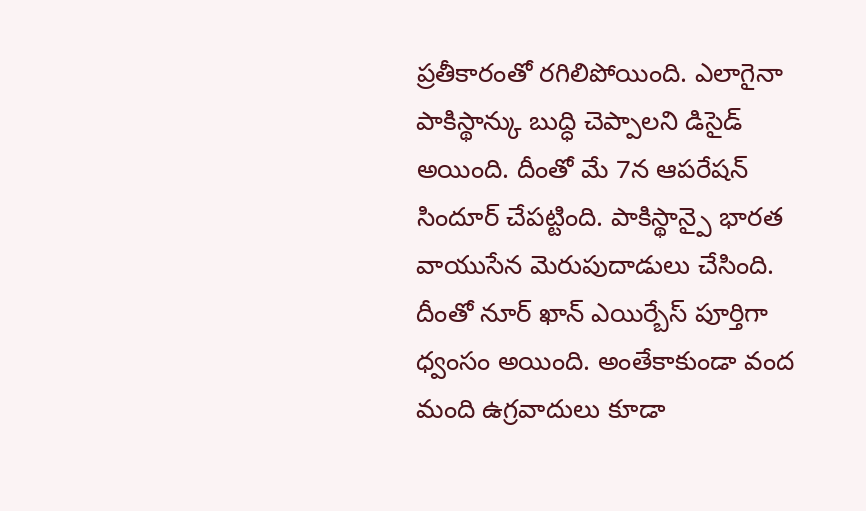ప్రతీకారంతో రగిలిపోయింది. ఎలాగైనా పాకిస్థాన్కు బుద్ధి చెప్పాలని డిసైడ్ అయింది. దీంతో మే 7న ఆపరేషన్ సిందూర్ చేపట్టింది. పాకిస్థాన్పై భారత వాయుసేన మెరుపుదాడులు చేసింది. దీంతో నూర్ ఖాన్ ఎయిర్బేస్ పూర్తిగా ధ్వంసం అయింది. అంతేకాకుండా వంద మంది ఉగ్రవాదులు కూడా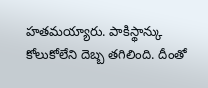హతమయ్యారు. పాకిస్థాన్కు కోలుకోలేని దెబ్బ తగిలింది. దీంతో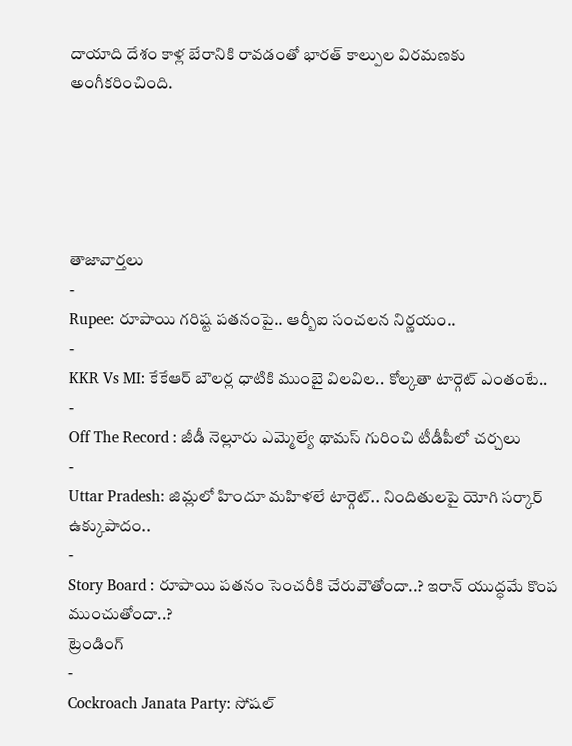దాయాది దేశం కాళ్ల బేరానికి రావడంతో భారత్ కాల్పుల విరమణకు అంగీకరించింది.





తాజావార్తలు
-
Rupee: రూపాయి గరిష్ట పతనంపై.. ఆర్బీఐ సంచలన నిర్ణయం..
-
KKR Vs MI: కేకేఆర్ బౌలర్ల ధాటికి ముంబై విలవిల.. కోల్కతా టార్గెట్ ఎంతంటే..
-
Off The Record : జీడీ నెల్లూరు ఎమ్మెల్యే థామస్ గురించి టీడీపీలో చర్చలు
-
Uttar Pradesh: జిమ్లలో హిందూ మహిళలే టార్గెట్.. నిందితులపై యోగి సర్కార్ ఉక్కుపాదం..
-
Story Board : రూపాయి పతనం సెంచరీకి చేరువౌతోందా..? ఇరాన్ యుద్ధమే కొంప ముంచుతోందా..?
ట్రెండింగ్
-
Cockroach Janata Party: సోషల్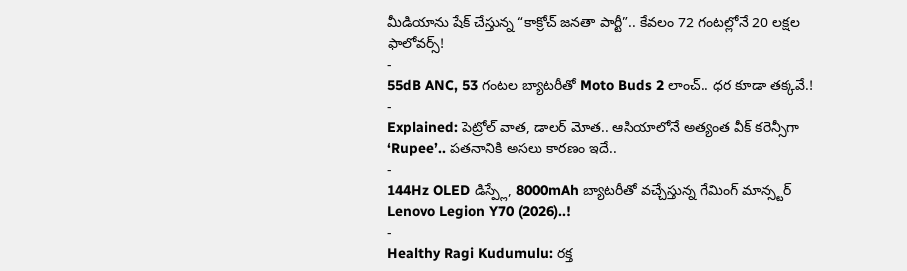మీడియాను షేక్ చేస్తున్న “కాక్రోచ్ జనతా పార్టీ”.. కేవలం 72 గంటల్లోనే 20 లక్షల ఫాలోవర్స్!
-
55dB ANC, 53 గంటల బ్యాటరీతో Moto Buds 2 లాంచ్.. ధర కూడా తక్కవే.!
-
Explained: పెట్రోల్ వాత, డాలర్ మోత.. ఆసియాలోనే అత్యంత వీక్ కరెన్సీగా ‘Rupee’.. పతనానికి అసలు కారణం ఇదే..
-
144Hz OLED డిస్ప్లే, 8000mAh బ్యాటరీతో వచ్చేస్తున్న గేమింగ్ మాన్స్టర్ Lenovo Legion Y70 (2026)..!
-
Healthy Ragi Kudumulu: రక్త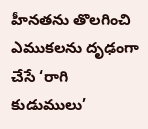హీనతను తొలగించి ఎముకలను దృఢంగా చేసే ‘రాగి కుడుములు’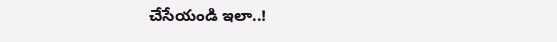చేసేయండి ఇలా..!